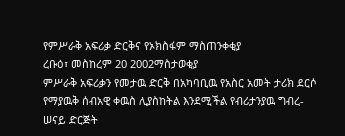የምሥራቅ አፍሪቃ ድርቅና የኦክስፋም ማስጠንቀቂያ
ረቡዕ፣ መስከረም 20 2002ማስታወቂያ
ምሥራቅ አፍሪቃን የመታዉ ድርቅ በአካባቢዉ የአስር አመት ታሪክ ደርሶ የማያዉቅ ሰብአዊ ቀዉስ ሊያስከትል እንደሚችል የብሪታንያዉ ግብረ-ሠናይ ድርጅት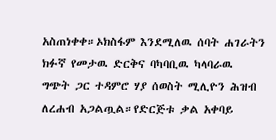አስጠነቀቀ።ኦክስፋም እንደሚለዉ ሰባት ሐገራትን ክፉኛ የመታዉ ድርቅና ባካባቢዉ ካላባራዉ ግጭት ጋር ተዳምሮ ሃያ ሰወስት ሚሊዮን ሕዝብ ለረሐብ አጋልጧል።የድርጅቱ ቃል አቀባይ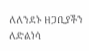ለለንደኑ ዘጋቢያችን ለድልነሳ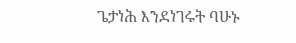ጌታነሕ እንደነገሩት ባሁኑ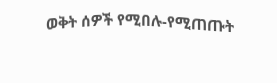ወቅት ሰዎች የሚበሉ-የሚጠጡት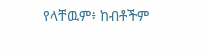የላቸዉም፥ ከብቶችም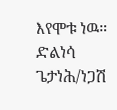እየሞቱ ነዉ።
ድልነሳ ጌታነሕ/ነጋሽ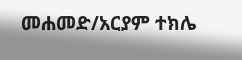መሐመድ/አርያም ተክሌ